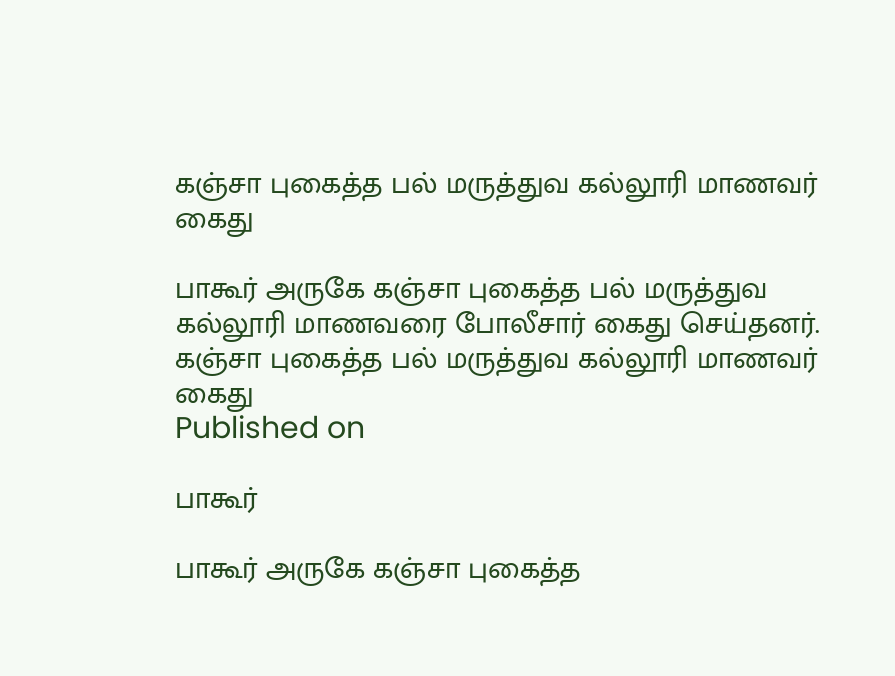கஞ்சா புகைத்த பல் மருத்துவ கல்லூரி மாணவர் கைது

பாகூர் அருகே கஞ்சா புகைத்த பல் மருத்துவ கல்லூரி மாணவரை போலீசார் கைது செய்தனர்.
கஞ்சா புகைத்த பல் மருத்துவ கல்லூரி மாணவர் கைது
Published on

பாகூர்

பாகூர் அருகே கஞ்சா புகைத்த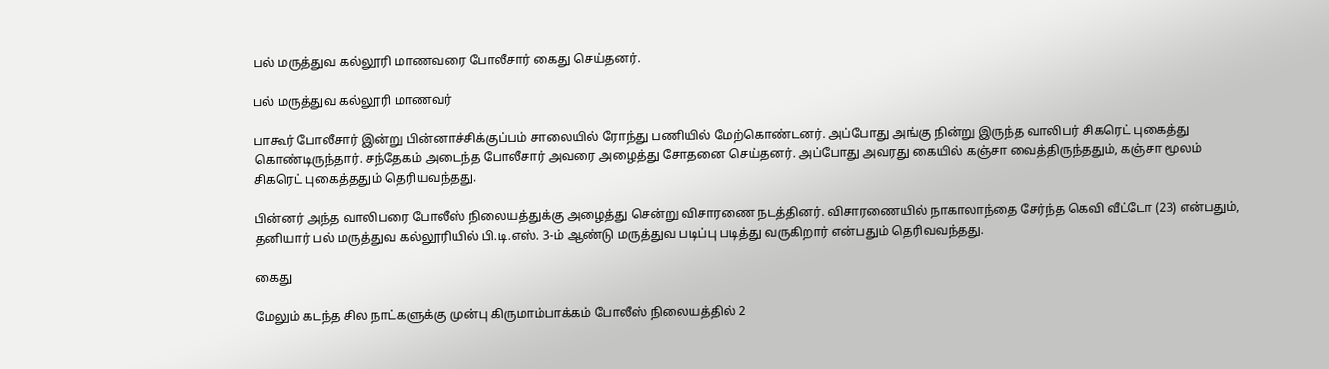பல் மருத்துவ கல்லூரி மாணவரை போலீசார் கைது செய்தனர்.

பல் மருத்துவ கல்லூரி மாணவர்

பாகூர் போலீசார் இன்று பின்னாச்சிக்குப்பம் சாலையில் ரோந்து பணியில் மேற்கொண்டனர். அப்போது அங்கு நின்று இருந்த வாலிபர் சிகரெட் புகைத்து கொண்டிருந்தார். சந்தேகம் அடைந்த போலீசார் அவரை அழைத்து சோதனை செய்தனர். அப்போது அவரது கையில் கஞ்சா வைத்திருந்ததும், கஞ்சா மூலம் சிகரெட் புகைத்ததும் தெரியவந்தது.

பின்னர் அந்த வாலிபரை போலீஸ் நிலையத்துக்கு அழைத்து சென்று விசாரணை நடத்தினர். விசாரணையில் நாகாலாந்தை சேர்ந்த கெவி வீட்டோ (23) என்பதும், தனியார் பல் மருத்துவ கல்லூரியில் பி.டி.எஸ். 3-ம் ஆண்டு மருத்துவ படிப்பு படித்து வருகிறார் என்பதும் தெரிவவந்தது.

கைது

மேலும் கடந்த சில நாட்களுக்கு முன்பு கிருமாம்பாக்கம் போலீஸ் நிலையத்தில் 2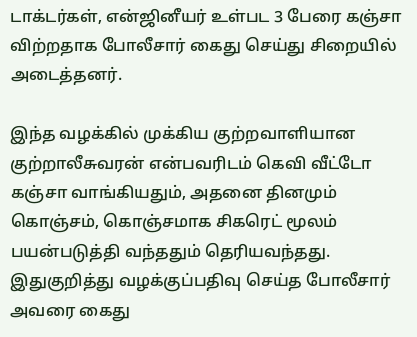டாக்டர்கள், என்ஜினீயர் உள்பட 3 பேரை கஞ்சா விற்றதாக போலீசார் கைது செய்து சிறையில் அடைத்தனர்.

இந்த வழக்கில் முக்கிய குற்றவாளியான குற்றாலீசுவரன் என்பவரிடம் கெவி வீட்டோ கஞ்சா வாங்கியதும், அதனை தினமும் கொஞ்சம், கொஞ்சமாக சிகரெட் மூலம் பயன்படுத்தி வந்ததும் தெரியவந்தது. இதுகுறித்து வழக்குப்பதிவு செய்த போலீசார் அவரை கைது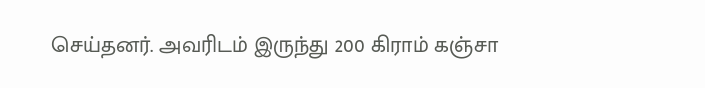செய்தனர். அவரிடம் இருந்து 200 கிராம் கஞ்சா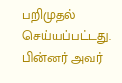பறிமுதல் செய்யப்பட்டது. பின்னர் அவர்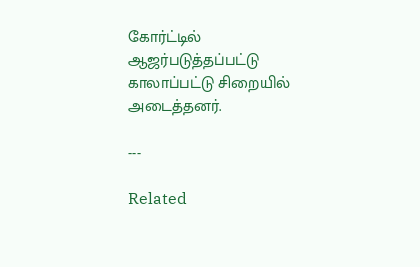கோர்ட்டில் ஆஜர்படுத்தப்பட்டு காலாப்பட்டு சிறையில் அடைத்தனர்.

---

Related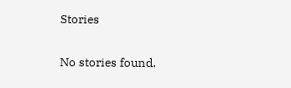Stories

No stories found.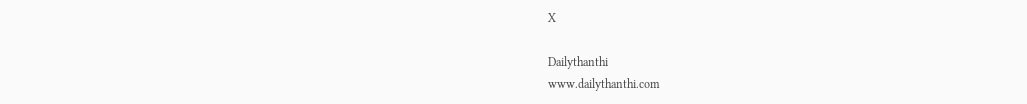X

Dailythanthi
www.dailythanthi.com